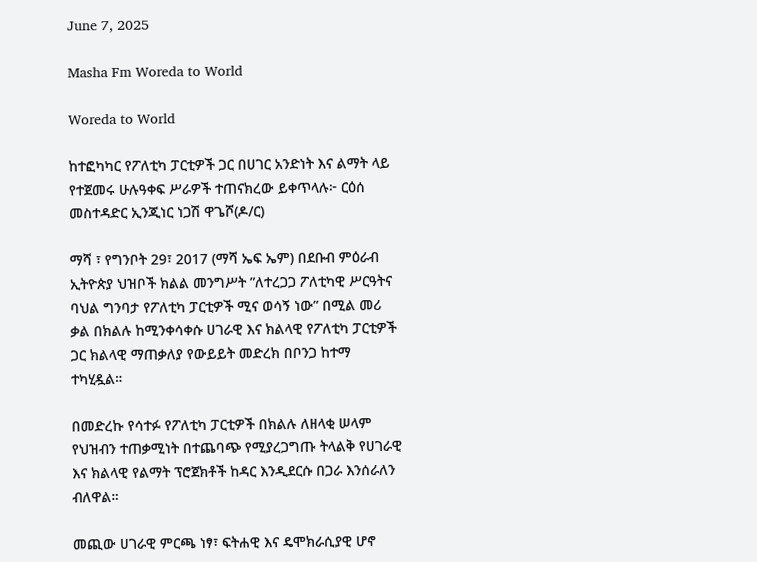June 7, 2025

Masha Fm Woreda to World

Woreda to World

ከተፎካካር የፖለቲካ ፓርቲዎች ጋር በሀገር አንድነት እና ልማት ላይ የተጀመሩ ሁሉዓቀፍ ሥራዎች ተጠናክረው ይቀጥላሉ፦ ርዕሰ መስተዳድር ኢንጂነር ነጋሽ ዋጌሾ(ዶ/ር)

ማሻ ፣ የግንቦት 29፣ 2017 (ማሻ ኤፍ ኤም) በደቡብ ምዕራብ ኢትዮጵያ ህዝቦች ክልል መንግሥት ”ለተረጋጋ ፖለቲካዊ ሥርዓትና ባህል ግንባታ የፖለቲካ ፓርቲዎች ሚና ወሳኝ ነው” በሚል መሪ ቃል በክልሉ ከሚንቀሳቀሱ ሀገራዊ እና ክልላዊ የፖለቲካ ፓርቲዎች ጋር ክልላዊ ማጠቃለያ የውይይት መድረክ በቦንጋ ከተማ ተካሂዷል።

በመድረኩ የሳተፉ የፖለቲካ ፓርቲዎች በክልሉ ለዘላቂ ሠላም የህዝብን ተጠቃሚነት በተጨባጭ የሚያረጋግጡ ትላልቅ የሀገራዊ እና ክልላዊ የልማት ፕሮጀክቶች ከዳር እንዲደርሱ በጋራ እንሰራለን ብለዋል።

መጪው ሀገራዊ ምርጫ ነፃ፣ ፍትሐዊ እና ዴሞክራሲያዊ ሆኖ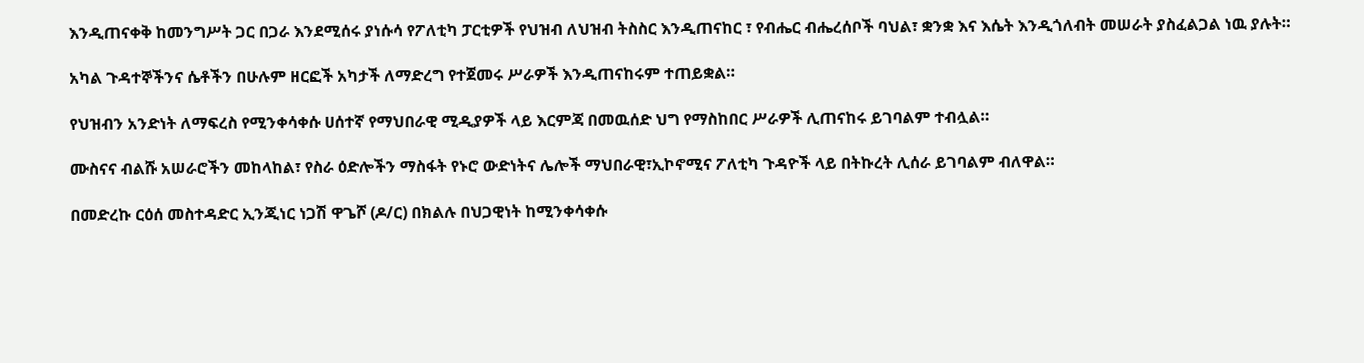እንዲጠናቀቅ ከመንግሥት ጋር በጋራ እንደሚሰሩ ያነሱሳ የፖለቲካ ፓርቲዎች የህዝብ ለህዝብ ትስስር እንዲጠናከር ፣ የብሔር ብሔረሰቦች ባህል፣ ቋንቋ እና እሴት እንዲጎለብት መሠራት ያስፈልጋል ነዉ ያሉት።

አካል ጉዳተኞችንና ሴቶችን በሁሉም ዘርፎች አካታች ለማድረግ የተጀመሩ ሥራዎች እንዲጠናከሩም ተጠይቋል።

የህዝብን አንድነት ለማፍረስ የሚንቀሳቀሱ ሀሰተኛ የማህበራዊ ሚዲያዎች ላይ እርምጃ በመዉሰድ ህግ የማስከበር ሥራዎች ሊጠናከሩ ይገባልም ተብሏል።

ሙስናና ብልሹ አሠራሮችን መከላከል፣ የስራ ዕድሎችን ማስፋት የኑሮ ውድነትና ሌሎች ማህበራዊ፣ኢኮኖሚና ፖለቲካ ጉዳዮች ላይ በትኩረት ሊሰራ ይገባልም ብለዋል።

በመድረኩ ርዕሰ መስተዳድር ኢንጂነር ነጋሽ ዋጌሾ (ዶ/ር) በክልሉ በህጋዊነት ከሚንቀሳቀሱ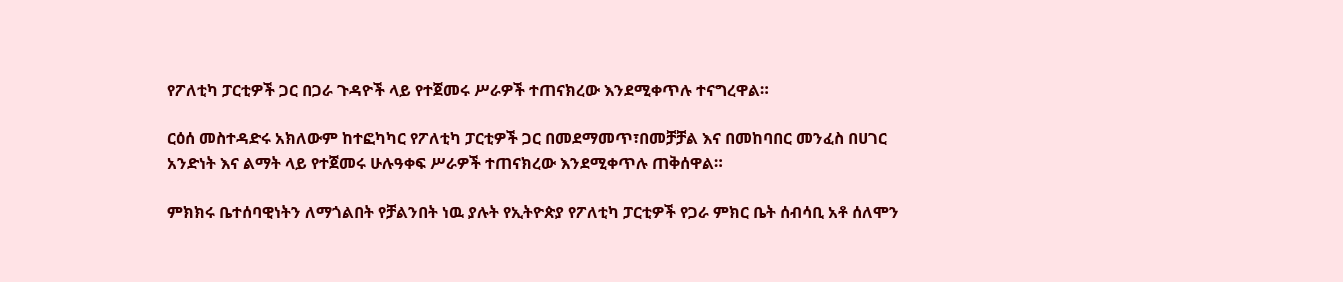የፖለቲካ ፓርቲዎች ጋር በጋራ ጉዳዮች ላይ የተጀመሩ ሥራዎች ተጠናክረው እንደሚቀጥሉ ተናግረዋል።

ርዕሰ መስተዳድሩ አክለውም ከተፎካካር የፖለቲካ ፓርቲዎች ጋር በመደማመጥ፣በመቻቻል እና በመከባበር መንፈስ በሀገር አንድነት እና ልማት ላይ የተጀመሩ ሁሉዓቀፍ ሥራዎች ተጠናክረው እንደሚቀጥሉ ጠቅሰዋል።

ምክክሩ ቤተሰባዊነትን ለማጎልበት የቻልንበት ነዉ ያሉት የኢትዮጵያ የፖለቲካ ፓርቲዎች የጋራ ምክር ቤት ሰብሳቢ አቶ ሰለሞን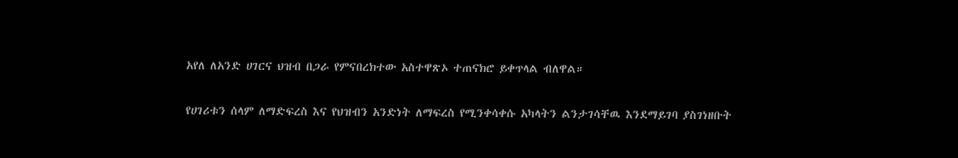አየለ ለአንድ ሀገርና ህዝብ በጋራ የምናበረክተው አስተዋጽኦ ተጠናክሮ ይቀጥላል ብለዋል።

የሀገሪቱን ሰላም ለማድፍረስ እና የህዝብን አንድነት ለማፍረስ የሚንቀሳቀሱ አካላትን ልንታገሳቸዉ እንደማይገባ ያስገነዘቡት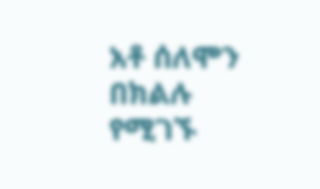አቶ ሰለሞን በክልሉ የሚገኙ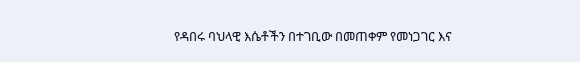የዳበሩ ባህላዊ እሴቶችን በተገቢው በመጠቀም የመነጋገር እና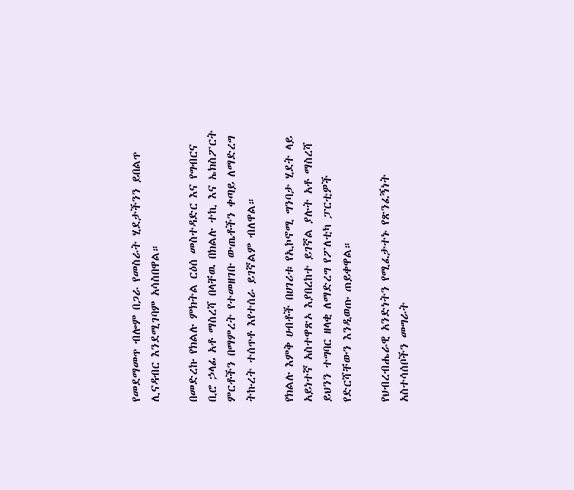የመደማመጥ ብሎም በጋራ የመስራት ሂደታችንን ይበልጥ ሊናዳብር እንደሚገባም አሳስበዋል።

በመድረኩ የክልሉ ምክትል ርዕሰ መስተዳድር እና የግብርና ቢሮ ኃላፊ አቶ ማስረሻ በላቸዉ በክልሉ ተኪ እና ኤክስፖርት ምርቶችን በማምረት የተመዘገቡ ውጤቶችን ቀጣይ ለማድረግ ትኩረት ተሰጥቶ እየተሰራ ይገኛልም ብለዋል።

የክልሉ እምቅ ሀብቶች በሀገሪቱ የኢኮኖሚ ግንባታ ሂደት ላይ አይነተኛ አስተዋጽኦ እያበረከተ ይገኛል ያሉት አቶ ማስረሻ ይህንን ተግባር ዘላቂ ለማድረግ የፖለቲካ ፓርቲዎች የድርሻቸውን እንዲወጡ ጠይቀዋል።

የህብረብሔራዊ አንድነትን የሚፈታተኑ የጽንፈኝነት አስተሳሰቦችን መግራት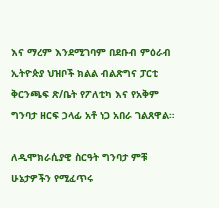እና ማረም እንደሚገባም በደቡብ ምዕራብ ኢትዮጵያ ህዝቦች ክልል ብልጽግና ፓርቲ ቅርንጫፍ ጽ/ቤት የፖለቲካ እና የአቅም ግንባታ ዘርፍ ኃላፊ አቶ ነጋ አበራ ገልጸዋል።

ለዲሞክራሲያዊ ስርዓት ግንባታ ምቹ ሁኔታዎችን የሚፈጥሩ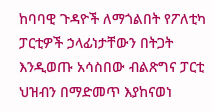ከባባዊ ጉዳዮች ለማጎልበት የፖለቲካ ፓርቲዎች ኃላፊነታቸውን በትጋት እንዲወጡ አሳስበው ብልጽግና ፓርቲ ህዝብን በማድመጥ እያከናወነ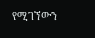የሚገኘውን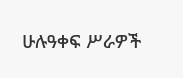ሁሉዓቀፍ ሥራዎች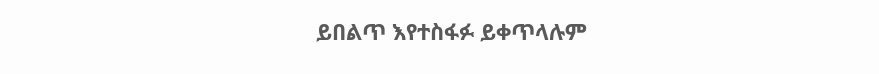ይበልጥ እየተስፋፉ ይቀጥላሉም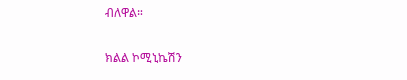ብለዋል።

ክልል ኮሚኒኬሽን